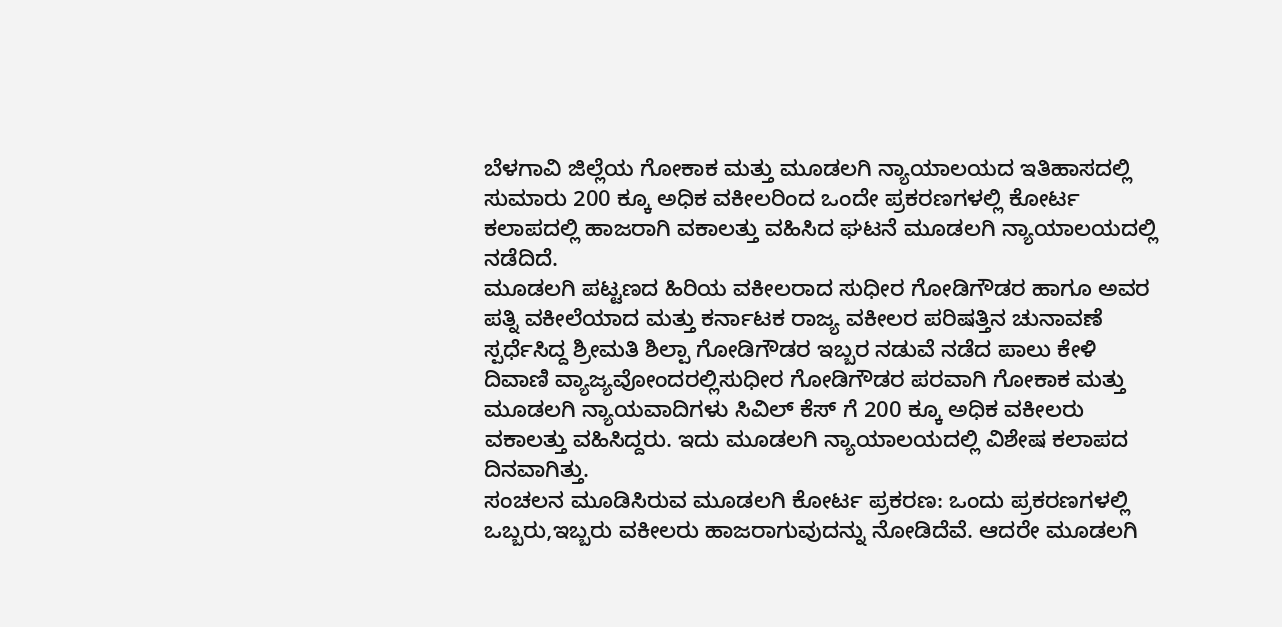ಬೆಳಗಾವಿ ಜಿಲ್ಲೆಯ ಗೋಕಾಕ ಮತ್ತು ಮೂಡಲಗಿ ನ್ಯಾಯಾಲಯದ ಇತಿಹಾಸದಲ್ಲಿ ಸುಮಾರು 200 ಕ್ಕೂ ಅಧಿಕ ವಕೀಲರಿಂದ ಒಂದೇ ಪ್ರಕರಣಗಳಲ್ಲಿ ಕೋರ್ಟ ಕಲಾಪದಲ್ಲಿ ಹಾಜರಾಗಿ ವಕಾಲತ್ತು ವಹಿಸಿದ ಘಟನೆ ಮೂಡಲಗಿ ನ್ಯಾಯಾಲಯದಲ್ಲಿ ನಡೆದಿದೆ.
ಮೂಡಲಗಿ ಪಟ್ಟಣದ ಹಿರಿಯ ವಕೀಲರಾದ ಸುಧೀರ ಗೋಡಿಗೌಡರ ಹಾಗೂ ಅವರ ಪತ್ನಿ ವಕೀಲೆಯಾದ ಮತ್ತು ಕರ್ನಾಟಕ ರಾಜ್ಯ ವಕೀಲರ ಪರಿಷತ್ತಿನ ಚುನಾವಣೆ ಸ್ಪರ್ಧೆಸಿದ್ದ ಶ್ರೀಮತಿ ಶಿಲ್ಪಾ ಗೋಡಿಗೌಡರ ಇಬ್ಬರ ನಡುವೆ ನಡೆದ ಪಾಲು ಕೇಳಿ ದಿವಾಣಿ ವ್ಯಾಜ್ಯವೋಂದರಲ್ಲಿಸುಧೀರ ಗೋಡಿಗೌಡರ ಪರವಾಗಿ ಗೋಕಾಕ ಮತ್ತು ಮೂಡಲಗಿ ನ್ಯಾಯವಾದಿಗಳು ಸಿವಿಲ್ ಕೆಸ್ ಗೆ 200 ಕ್ಕೂ ಅಧಿಕ ವಕೀಲರು ವಕಾಲತ್ತು ವಹಿಸಿದ್ದರು. ಇದು ಮೂಡಲಗಿ ನ್ಯಾಯಾಲಯದಲ್ಲಿ ವಿಶೇಷ ಕಲಾಪದ ದಿನವಾಗಿತ್ತು.
ಸಂಚಲನ ಮೂಡಿಸಿರುವ ಮೂಡಲಗಿ ಕೋರ್ಟ ಪ್ರಕರಣ: ಒಂದು ಪ್ರಕರಣಗಳಲ್ಲಿ ಒಬ್ಬರು,ಇಬ್ಬರು ವಕೀಲರು ಹಾಜರಾಗುವುದನ್ನು ನೋಡಿದೆವೆ. ಆದರೇ ಮೂಡಲಗಿ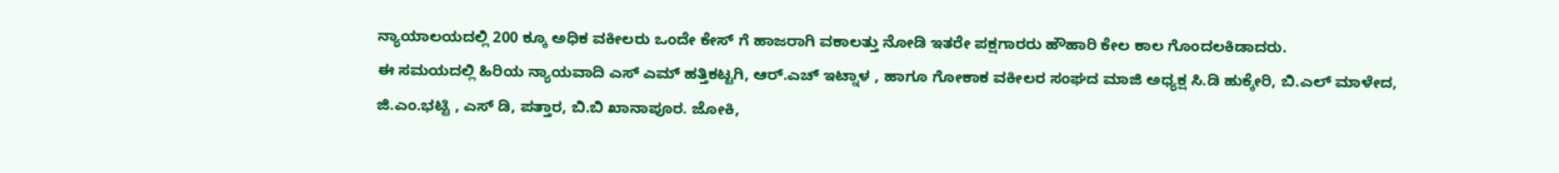ನ್ಯಾಯಾಲಯದಲ್ಲಿ 200 ಕ್ಕೂ ಅಧಿಕ ವಕೀಲರು ಒಂದೇ ಕೇಸ್ ಗೆ ಹಾಜರಾಗಿ ವಕಾಲತ್ತು ನೋಡಿ ಇತರೇ ಪಕ್ಷಗಾರರು ಹೌಹಾರಿ ಕೇಲ ಕಾಲ ಗೊಂದಲಕಿಡಾದರು.
ಈ ಸಮಯದಲ್ಲಿ ಹಿರಿಯ ನ್ಯಾಯವಾದಿ ಎಸ್ ಎಮ್ ಹತ್ತಿಕಟ್ಟಗಿ, ಆರ್.ಎಚ್ ಇಟ್ನಾಳ , ಹಾಗೂ ಗೋಕಾಕ ವಕೀಲರ ಸಂಘದ ಮಾಜಿ ಅಧ್ಯಕ್ಷ ಸಿ.ಡಿ ಹುಕ್ಕೇರಿ, ಬಿ.ಎಲ್ ಮಾಳೇದ, ಜಿ.ಎಂ.ಭಟ್ಟಿ , ಎಸ್ ಡಿ, ಪತ್ತಾರ, ಬಿ.ಬಿ ಖಾನಾಪೂರ. ಜೋಕಿ,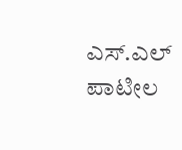ಎಸ್.ಎಲ್ ಪಾಟೀಲ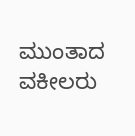ಮುಂತಾದ ವಕೀಲರು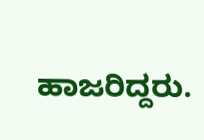ಹಾಜರಿದ್ದರು.